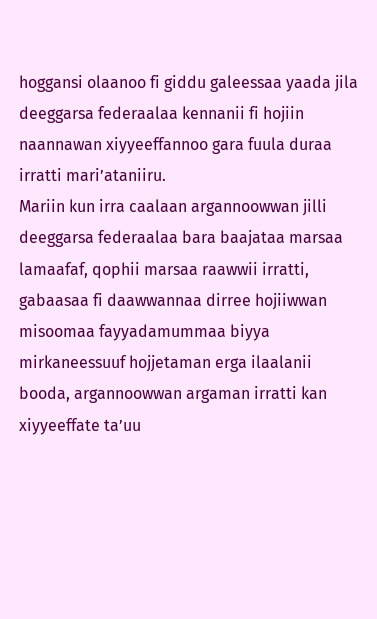hoggansi olaanoo fi giddu galeessaa yaada jila deeggarsa federaalaa kennanii fi hojiin naannawan xiyyeeffannoo gara fuula duraa irratti mari’ataniiru.
Mariin kun irra caalaan argannoowwan jilli deeggarsa federaalaa bara baajataa marsaa lamaafaf, qophii marsaa raawwii irratti, gabaasaa fi daawwannaa dirree hojiiwwan misoomaa fayyadamummaa biyya mirkaneessuuf hojjetaman erga ilaalanii booda, argannoowwan argaman irratti kan xiyyeeffate ta’uu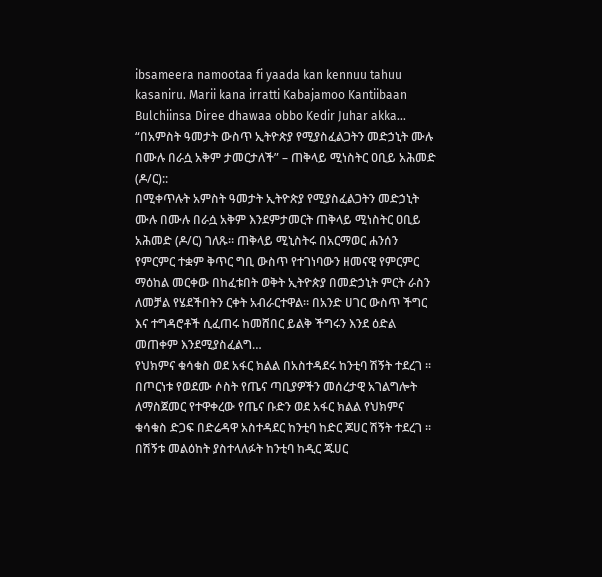ibsameera namootaa fi yaada kan kennuu tahuu kasaniru. Marii kana irratti Kabajamoo Kantiibaan Bulchiinsa Diree dhawaa obbo Kedir Juhar akka…
“በአምስት ዓመታት ውስጥ ኢትዮጵያ የሚያስፈልጋትን መድኃኒት ሙሉ በሙሉ በራሷ አቅም ታመርታለች” – ጠቅላይ ሚነስትር ዐቢይ አሕመድ (ዶ/ር)::
በሚቀጥሉት አምስት ዓመታት ኢትዮጵያ የሚያስፈልጋትን መድኃኒት ሙሉ በሙሉ በራሷ አቅም እንደምታመርት ጠቅላይ ሚነስትር ዐቢይ አሕመድ (ዶ/ር) ገለጹ። ጠቅላይ ሚኒስትሩ በአርማወር ሐንሰን የምርምር ተቋም ቅጥር ግቢ ውስጥ የተገነባውን ዘመናዊ የምርምር ማዕከል መርቀው በከፈቱበት ወቅት ኢትዮጵያ በመድኃኒት ምርት ራስን ለመቻል የሄደችበትን ርቀት አብራርተዋል። በአንድ ሀገር ውስጥ ችግር እና ተግዳሮቶች ሲፈጠሩ ከመሸበር ይልቅ ችግሩን እንደ ዕድል መጠቀም እንደሚያስፈልግ…
የህክምና ቁሳቁስ ወደ አፋር ክልል በአስተዳደሩ ከንቲባ ሽኝት ተደረገ ፡፡ በጦርነቱ የወደሙ ሶስት የጤና ጣቢያዎችን መሰረታዊ አገልግሎት ለማስጀመር የተዋቀረው የጤና ቡድን ወደ አፋር ክልል የህክምና ቁሳቁስ ድጋፍ በድሬዳዋ አስተዳደር ከንቲባ ከድር ጆሀር ሽኝት ተደረገ ፡፡
በሽኝቱ መልዕከት ያስተላለፉት ከንቲባ ከዲር ጁሀር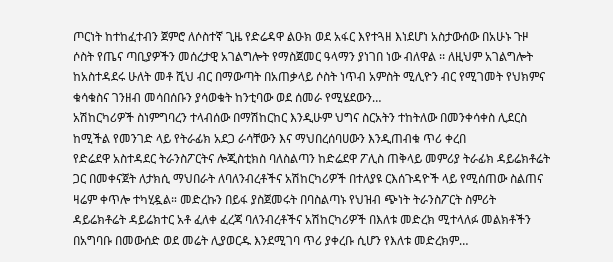ጦርነት ከተከፈተብን ጀምሮ ለሶስተኛ ጊዜ የድሬዳዋ ልዑክ ወደ አፋር እየተጓዘ እነደሆነ አስታውሰው በአሁኑ ጉዞ ሶስት የጤና ጣቢያዎችን መሰረታዊ አገልግሎት የማስጀመር ዓላማን ያነገበ ነው ብለዋል ፡፡ ለዚህም አገልግሎት ከአስተዳደሩ ሁለት መቶ ሺህ ብር በማውጣት በአጠቃላይ ሶስት ነጥብ አምስት ሚሊዮን ብር የሚገመት የህክምና ቁሳቁስና ገንዘብ መሳበሰቡን ያሳወቁት ከንቲባው ወደ ሰመራ የሚሄደውን…
አሽከርካሪዎች ስነምግባረን ተላብሰው በማሽከርከር እንዲሁም ህግና ስርአትን ተከትለው በመንቀሳቀስ ሊደርስ ከሚችል የመንገድ ላይ የትራፊክ አደጋ ራሳቸውን እና ማህበረሰባሀውን እንዲጠብቁ ጥሪ ቀረበ
የድሬደዋ አስተዳደር ትራንስፖርትና ሎጂስቲክስ ባለስልጣን ከድሬደዋ ፖሊስ ጠቅላይ መምሪያ ትራፊክ ዳይሬክቶሬት ጋር በመቀናጀት ለታክሲ ማህበራት ለባለንብረቶችና አሽከርካሪዎች በተለያዩ ርእሰጉዳዮች ላይ የሚሰጠው ስልጠና ዛሬም ቀጥሎ ተካሂዷል። መድረኩን በይፋ ያስጀመሩት በባስልጣኑ የህዝብ ጭነት ትራንስፖርት ስምሪት ዳይሬክቶሬት ዳይሬክተር አቶ ፈለቀ ፈረጃ ባለንብረቶችና አሽከርካሪዎች በእለቱ መድረክ ሚተላለፉ መልክቶችን በአግባቡ በመውሰድ ወደ መሬት ሊያወርዱ እንደሚገባ ጥሪ ያቀረቡ ሲሆን የእለቱ መድረክም…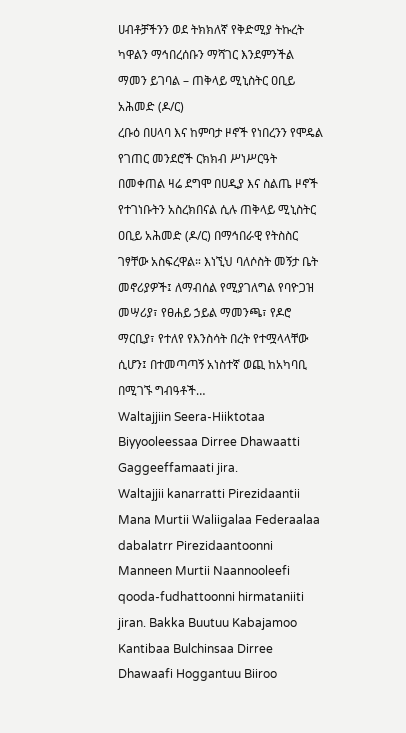ሀብቶቻችንን ወደ ትክክለኛ የቅድሚያ ትኩረት ካዋልን ማኅበረሰቡን ማሻገር እንደምንችል ማመን ይገባል – ጠቅላይ ሚኒስትር ዐቢይ አሕመድ (ዶ/ር)
ረቡዕ በሀላባ እና ከምባታ ዞኖች የነበረንን የሞዴል የገጠር መንደሮች ርክክብ ሥነሥርዓት በመቀጠል ዛሬ ደግሞ በሀዲያ እና ስልጤ ዞኖች የተገነቡትን አስረክበናል ሲሉ ጠቅላይ ሚኒስትር ዐቢይ አሕመድ (ዶ/ር) በማኅበራዊ የትስስር ገፃቸው አስፍረዋል። እነኚህ ባለሶስት መኝታ ቤት መኖሪያዎች፤ ለማብሰል የሚያገለግል የባዮጋዝ መሣሪያ፣ የፀሐይ ኃይል ማመንጫ፣ የዶሮ ማርቢያ፣ የተለየ የእንስሳት በረት የተሟላላቸው ሲሆን፤ በተመጣጣኝ አነስተኛ ወጪ ከአካባቢ በሚገኙ ግብዓቶች…
Waltajjiin Seera-Hiiktotaa Biyyooleessaa Dirree Dhawaatti Gaggeeffamaati jira.
Waltajjii kanarratti Pirezidaantii Mana Murtii Waliigalaa Federaalaa dabalatrr Pirezidaantoonni Manneen Murtii Naannooleefi qooda-fudhattoonni hirmataniiti jiran. Bakka Buutuu Kabajamoo Kantibaa Bulchinsaa Dirree Dhawaafi Hoggantuu Biiroo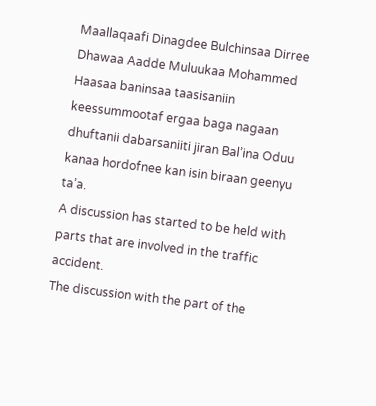Maallaqaafi Dinagdee Bulchinsaa Dirree Dhawaa Aadde Muluukaa Mohammed Haasaa baninsaa taasisaniin keessummootaf ergaa baga nagaan dhuftanii dabarsaniiti jiran Bal’ina Oduu kanaa hordofnee kan isin biraan geenyu ta’a.
A discussion has started to be held with parts that are involved in the traffic accident.
The discussion with the part of the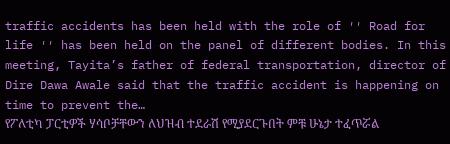traffic accidents has been held with the role of ′′ Road for life ′′ has been held on the panel of different bodies. In this meeting, Tayita’s father of federal transportation, director of Dire Dawa Awale said that the traffic accident is happening on time to prevent the…
የፖለቲካ ፓርቲዎች ሃሳቦቻቸውን ለህዝብ ተደራሽ የሚያደርጉበት ምቹ ሁኔታ ተፈጥሯል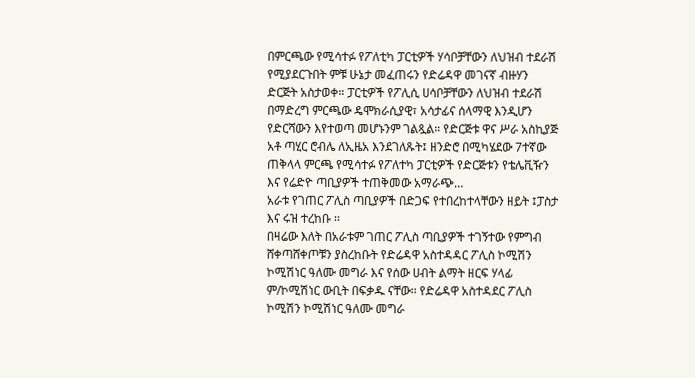በምርጫው የሚሳተፉ የፖለቲካ ፓርቲዎች ሃሳቦቻቸውን ለህዝብ ተደራሽ የሚያደርጉበት ምቹ ሁኔታ መፈጠሩን የድሬዳዋ መገናኛ ብዙሃን ድርጅት አስታወቀ። ፓርቲዎች የፖሊሲ ሀሳቦቻቸውን ለህዝብ ተደራሽ በማድረግ ምርጫው ዴሞክራሲያዊ፣ አሳታፊና ሰላማዊ እንዲሆን የድርሻውን እየተወጣ መሆኑንም ገልጿል። የድርጅቱ ዋና ሥራ አስኪያጅ አቶ ጣሂር ሮብሌ ለኢዜአ እንደገለጹት፤ ዘንድሮ በሚካሄደው 7ተኛው ጠቅላላ ምርጫ የሚሳተፉ የፖለተካ ፓርቲዎች የድርጅቱን የቴሌቪዥን እና የሬድዮ ጣቢያዎች ተጠቅመው አማራጭ…
አራቱ የገጠር ፖሊስ ጣቢያዎች በድጋፍ የተበረከተላቸውን ዘይት ፤ፓስታ እና ሩዝ ተረከቡ ፡፡
በዛሬው እለት በአራቱም ገጠር ፖሊስ ጣቢያዎች ተገኝተው የምግብ ሸቀጣሸቀጦቹን ያስረከቡት የድሬዳዋ አስተዳዳር ፖሊስ ኮሚሽን ኮሚሽነር ዓለሙ መግራ እና የሰው ሀብት ልማት ዘርፍ ሃላፊ ም/ኮሚሽነር ውቢት በፍቃዱ ናቸው፡፡ የድሬዳዋ አስተዳደር ፖሊስ ኮሚሽን ኮሚሽነር ዓለሙ መግራ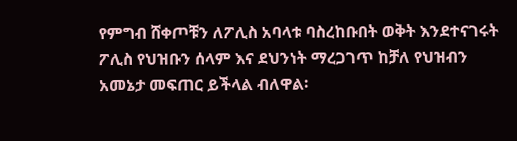የምግብ ሸቀጦቹን ለፖሊስ አባላቱ ባስረከቡበት ወቅት እንደተናገሩት ፖሊስ የህዝቡን ሰላም እና ደህንነት ማረጋገጥ ከቻለ የህዝብን አመኔታ መፍጠር ይችላል ብለዋል፡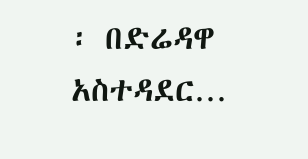፡ በድሬዳዋ አስተዳደር…